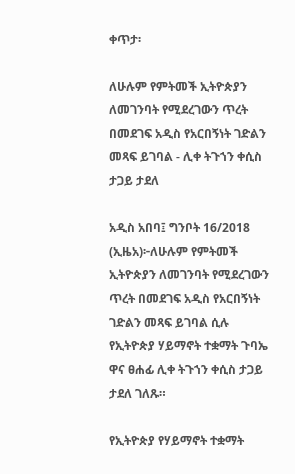ቀጥታ፡

ለሁሉም የምትመች ኢትዮጵያን ለመገንባት የሚደረገውን ጥረት በመደገፍ አዲስ የአርበኝነት ገድልን መጻፍ ይገባል - ሊቀ ትጉኀን ቀሲስ ታጋይ ታደለ

አዲስ አበባ፤ ግንቦት 16/2018 (ኢዜአ)፦ለሁሉም የምትመች ኢትዮጵያን ለመገንባት የሚደረገውን ጥረት በመደገፍ አዲስ የአርበኝነት ገድልን መጻፍ ይገባል ሲሉ የኢትዮጵያ ሃይማኖት ተቋማት ጉባኤ ዋና ፀሐፊ ሊቀ ትጉኀን ቀሲስ ታጋይ ታደለ ገለጹ።

የኢትዮጵያ የሃይማኖት ተቋማት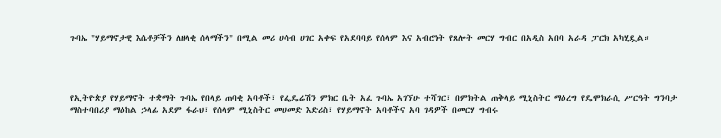ጉባኤ "ሃይማኖታዊ እሴቶቻችን ለዘላቂ ሰላማችን" በሚል መሪ ሀሳብ ሀገር አቀፍ የአደባባይ የሰላም እና አብሮነት የጸሎት መርሃ ግብር በአዲስ አበባ አራዳ ፓርክ አካሂዷል።




የኢትዮጵያ የሃይማኖት ተቋማት ጉባኤ የበላይ ጠባቂ አባቶች፣ የፌዴሬሽን ምክር ቤት አፈ ጉባኤ አገኘሁ ተሻገር፣ በምክትል ጠቅላይ ሚኒስትር ማዕረግ የዴሞክራሲ ሥርዓት ግንባታ ማስተባበሪያ ማዕከል ኃላፊ አደም ፋራህ፣ የሰላም ሚኒስትር መሀመድ እድሪስ፣ የሃይማኖት አባቶችና አባ ገዳዎች በመርሃ ግብሩ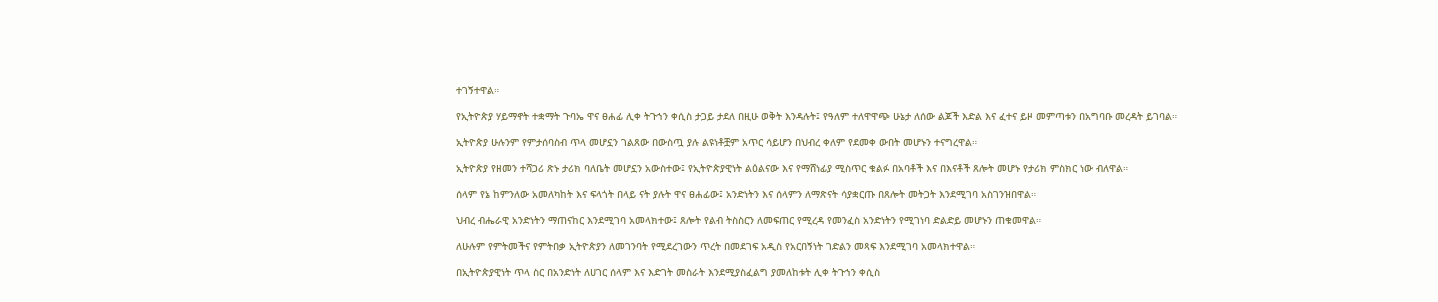ተገኝተዋል።

የኢትዮጵያ ሃይማኖት ተቋማት ጉባኤ ዋና ፀሐፊ ሊቀ ትጉኀን ቀሲስ ታጋይ ታደለ በዚሁ ወቅት እንዳሉት፤ የዓለም ተለዋዋጭ ሁኔታ ለሰው ልጆች እድል እና ፈተና ይዞ መምጣቱን በአግባቡ መረዳት ይገባል።

ኢትዮጵያ ሁሉንም የምታሰባስብ ጥላ መሆኗን ገልጸው በውስጧ ያሉ ልዩነቶቿም አጥር ሳይሆን በህብረ ቀለም የደመቀ ውበት መሆኑን ተናግረዋል።

ኢትዮጵያ የዘመን ተሻጋሪ ጽኑ ታሪክ ባለቤት መሆኗን አውስተው፤ የኢትዮጵያዊነት ልዕልናው እና የማሸነፊያ ሚስጥር ቁልፉ በአባቶች እና በእናቶች ጸሎት መሆኑ የታሪክ ምስክር ነው ብለዋል።

ሰላም የኔ ከምንለው አመለካከት እና ፍላጎት በላይ ናት ያሉት ዋና ፀሐፊው፤ አንድነትን እና ሰላምን ለማጽናት ሳያቋርጡ በጸሎት መትጋት እንደሚገባ አስገንዝበዋል።

ህብረ ብሔራዊ አንድነትን ማጠናከር እንደሚገባ አመላክተው፤ ጸሎት የልብ ትስስርን ለመፍጠር የሚረዳ የመንፈስ አንድነትን የሚገነባ ድልድይ መሆኑን ጠቁመዋል።

ለሁሉም የምትመችና የምትበቃ ኢትዮጵያን ለመገንባት የሚደረገውን ጥረት በመደገፍ አዲስ የአርበኝነት ገድልን መጻፍ እንደሚገባ አመላክተዋል።

በኢትዮጵያዊነት ጥላ ስር በአንድነት ለሀገር ሰላም እና እድገት መስራት እንደሚያስፈልግ ያመለከቱት ሊቀ ትጉኀን ቀሲስ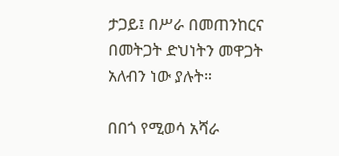ታጋይ፤ በሥራ በመጠንከርና በመትጋት ድህነትን መዋጋት አለብን ነው ያሉት።

በበጎ የሚወሳ አሻራ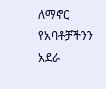ለማኖር የአባቶቻችንን አደራ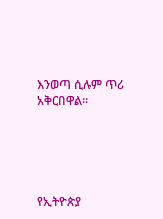እንወጣ ሲሉም ጥሪ አቅርበዋል።





የኢትዮጵያ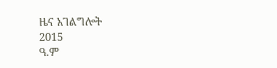ዜና አገልግሎት
2015
ዓ.ም